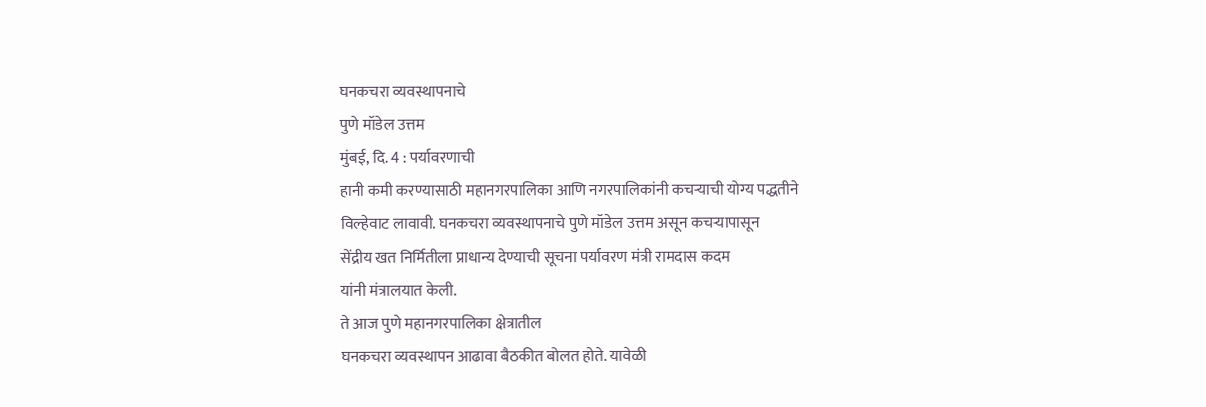घनकचरा व्यवस्थापनाचे
पुणे मॉडेल उत्तम
मुंबई, दि. 4 : पर्यावरणाची
हानी कमी करण्यासाठी महानगरपालिका आणि नगरपालिकांनी कचऱ्याची योग्य पद्धतीने
विल्हेवाट लावावी. घनकचरा व्यवस्थापनाचे पुणे मॉडेल उत्तम असून कचऱ्यापासून
सेंद्रीय खत निर्मितीला प्राधान्य देण्याची सूचना पर्यावरण मंत्री रामदास कदम
यांनी मंत्रालयात केली.
ते आज पुणे महानगरपालिका क्षेत्रातील
घनकचरा व्यवस्थापन आढावा बैठकीत बोलत होते. यावेळी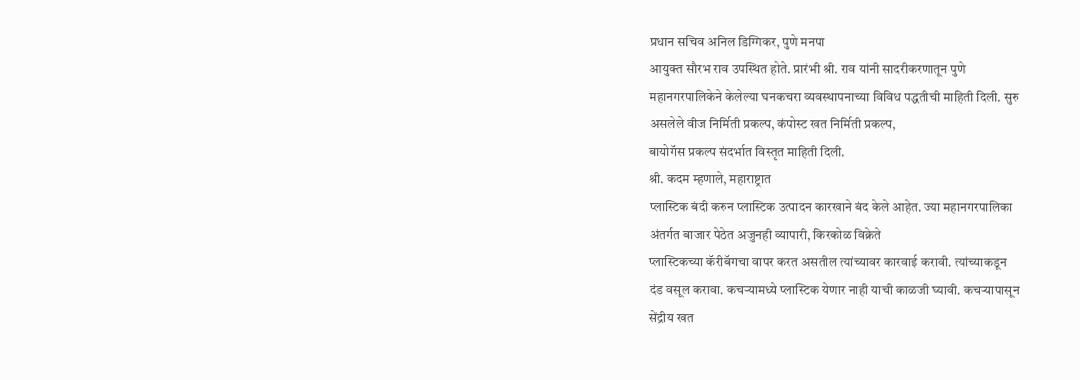प्रधान सचिव अनिल डिग्गिकर, पुणे मनपा
आयुक्त सौरभ राव उपस्थित होते. प्रारंभी श्री. राव यांनी सादरीकरणातून पुणे
महानगरपालिकेने केलेल्या घनकचरा व्यवस्थापनाच्या विविध पद्धतीची माहिती दिली. सुरु
असलेले वीज निर्मिती प्रकल्प, कंपोस्ट खत निर्मिती प्रकल्प,
बायोगॅस प्रकल्प संदर्भात विस्तृत माहिती दिली.
श्री. कदम म्हणाले, महाराष्ट्रात
प्लास्टिक बंदी करुन प्लास्टिक उत्पादन कारखाने बंद केले आहेत. ज्या महानगरपालिका
अंतर्गत बाजार पेठेत अजुनही व्यापारी, किरकोळ विक्रेते
प्लास्टिकच्या कॅरीबॅगचा वापर करत असतील त्यांच्यावर कारवाई करावी. त्यांच्याकडून
दंड वसूल करावा. कचऱ्यामध्ये प्लास्टिक येणार नाही याची काळजी घ्यावी. कचऱ्यापासून
सेंद्रीय खत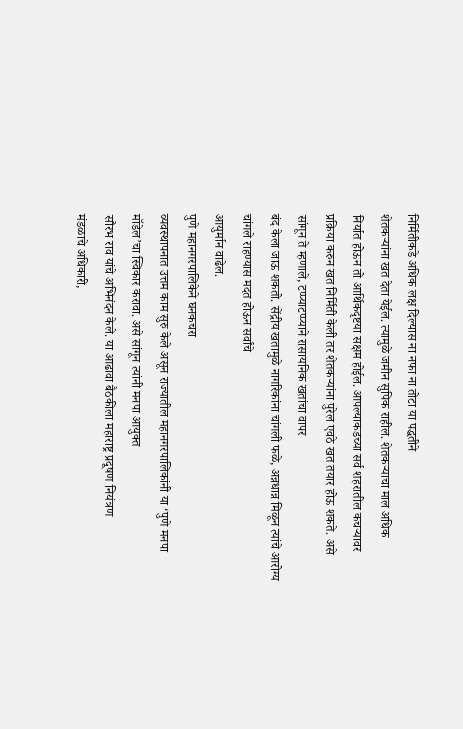निर्मितीकडे अधिक लक्ष दिल्यास ना नफा ना तोटा या पद्धतीने
शेतकऱ्यांना खत देता येईल. त्यामुळे जमीन सुपिक राहील. शेतकऱ्याचा माल अधिक
निर्यात होऊन तो आर्थिकदृष्टया सक्षम होईल. आपल्याकडच्या सर्व शहरातील कचऱ्यावर
प्रक्रिया करुन खत निर्मिती केली तर शेतकऱ्यांना पुरेल एवठे खत तयार होऊ शकते. असे
सांगून ते म्हणाले, टप्प्याटप्प्याने रासायनिक खतांचा वापर
बंद केला जाऊ शकतो. सेंद्रीय खतामुळे नागरिकांना चांगली फळे, अन्नधान्न मिळून त्यांचे आरोग्य चांगले राहण्यास मदत होऊन सर्वांचे
आयुर्मान वाढेल.
पुणे महानगरपालिकेने घनकचरा
व्यवस्थापनात उत्तम काम सुरु केले असून राज्यातील महानगरपालिकांनी या ‘पुणे मनपा
मॉडेल’चा स्विकार करावा. असे सांगून त्यांनी मनपा आयुक्त
सौरभ राव यांचे अभिनंदन केले. या आढावा बैठकीला महाराष्ट्र प्रदूषण नियंत्रण
मंडळाचे अधिकारी,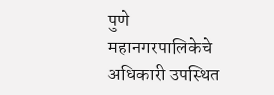पुणे महानगरपालिकेचे अधिकारी उपस्थित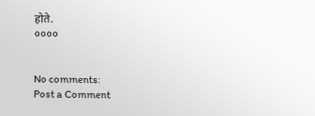होते.
००००


No comments:
Post a Comment